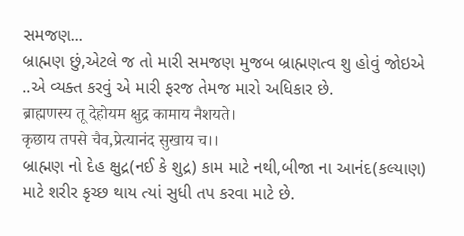સમજણ...
બ્રાહ્મણ છું,એટલે જ તો મારી સમજણ મુજબ બ્રાહ્મણત્વ શુ હોવું જોઇએ ..એ વ્યક્ત કરવું એ મારી ફરજ તેમજ મારો અધિકાર છે.
ब्राह्मणस्य तू देहोयम क्षुद्र कामाय नैशयते।
कृछाय तपसे चैव,प्रेत्यानंद सुखाय च।।
બ્રાહ્મણ નો દેહ ક્ષુદ્ર(નઈ કે શુદ્ર) કામ માટે નથી,બીજા ના આનંદ(કલ્યાણ) માટે શરીર કૃચ્છ થાય ત્યાં સુધી તપ કરવા માટે છે.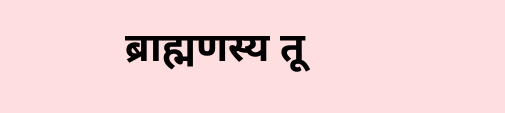ब्राह्मणस्य तू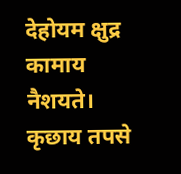देहोयम क्षुद्र कामाय नैशयते।
कृछाय तपसे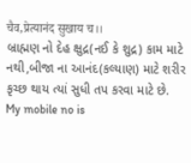चैव,प्रेत्यानंद सुखाय च।।
બ્રાહ્મણ નો દેહ ક્ષુદ્ર(નઈ કે શુદ્ર) કામ માટે નથી,બીજા ના આનંદ(કલ્યાણ) માટે શરીર કૃચ્છ થાય ત્યાં સુધી તપ કરવા માટે છે.
My mobile no is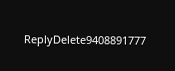ReplyDelete9408891777